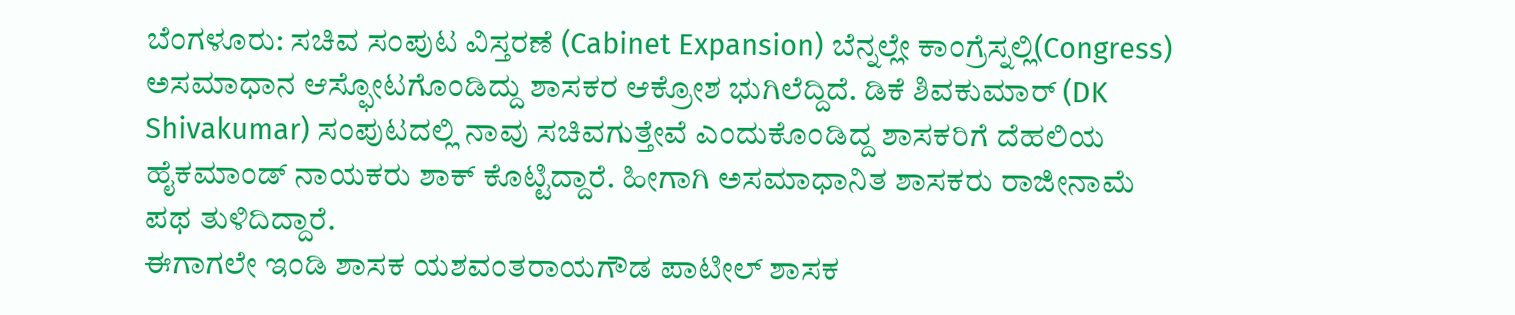ಬೆಂಗಳೂರು: ಸಚಿವ ಸಂಪುಟ ವಿಸ್ತರಣೆ (Cabinet Expansion) ಬೆನ್ನಲ್ಲೇ ಕಾಂಗ್ರೆಸ್ನಲ್ಲಿ(Congress) ಅಸಮಾಧಾನ ಆಸ್ಫೋಟಗೊಂಡಿದ್ದು ಶಾಸಕರ ಆಕ್ರೋಶ ಭುಗಿಲೆದ್ದಿದೆ. ಡಿಕೆ ಶಿವಕುಮಾರ್ (DK Shivakumar) ಸಂಪುಟದಲ್ಲಿ ನಾವು ಸಚಿವಗುತ್ತೇವೆ ಎಂದುಕೊಂಡಿದ್ದ ಶಾಸಕರಿಗೆ ದೆಹಲಿಯ ಹೈಕಮಾಂಡ್ ನಾಯಕರು ಶಾಕ್ ಕೊಟ್ಟಿದ್ದಾರೆ. ಹೀಗಾಗಿ ಅಸಮಾಧಾನಿತ ಶಾಸಕರು ರಾಜೀನಾಮೆ ಪಥ ತುಳಿದಿದ್ದಾರೆ.
ಈಗಾಗಲೇ ಇಂಡಿ ಶಾಸಕ ಯಶವಂತರಾಯಗೌಡ ಪಾಟೀಲ್ ಶಾಸಕ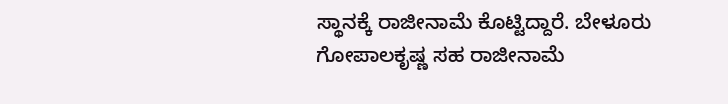ಸ್ಥಾನಕ್ಕೆ ರಾಜೀನಾಮೆ ಕೊಟ್ಟಿದ್ದಾರೆ. ಬೇಳೂರು ಗೋಪಾಲಕೃಷ್ಣ ಸಹ ರಾಜೀನಾಮೆ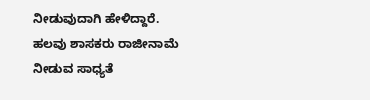ನೀಡುವುದಾಗಿ ಹೇಳಿದ್ದಾರೆ. ಹಲವು ಶಾಸಕರು ರಾಜೀನಾಮೆ ನೀಡುವ ಸಾಧ್ಯತೆ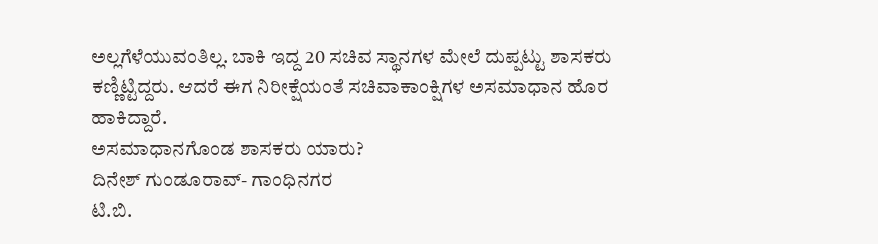ಅಲ್ಲಗೆಳೆಯುವಂತಿಲ್ಲ. ಬಾಕಿ ಇದ್ದ 20 ಸಚಿವ ಸ್ಥಾನಗಳ ಮೇಲೆ ದುಪ್ಪಟ್ಟು ಶಾಸಕರು ಕಣ್ಣಿಟ್ಟಿದ್ದರು. ಆದರೆ ಈಗ ನಿರೀಕ್ಷೆಯಂತೆ ಸಚಿವಾಕಾಂಕ್ಷಿಗಳ ಅಸಮಾಧಾನ ಹೊರ ಹಾಕಿದ್ದಾರೆ.
ಅಸಮಾಧಾನಗೊಂಡ ಶಾಸಕರು ಯಾರು?
ದಿನೇಶ್ ಗುಂಡೂರಾವ್- ಗಾಂಧಿನಗರ
ಟಿ.ಬಿ.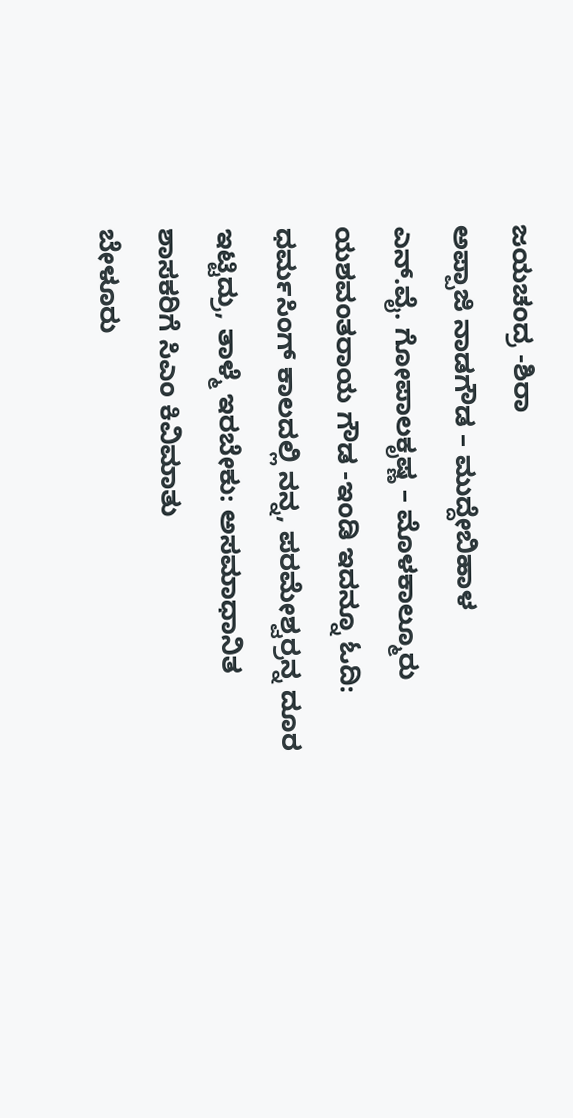ಜಯಚಂದ್ರ -ಶಿರಾ
ಅಪ್ಪಾಜಿ ನಾಡಗೌಡ – ಮುದ್ದೇಬಿಹಾಳ
ಎನ್.ವೈ. ಗೋಪಾಲಕೃಷ್ಣ – ಮೊಳಕಾಲ್ಮೂರು
ಯಶವಂತರಾಯ ಗೌಡ -ಇಂಡಿ ಇದನ್ನೂ ಓದಿ: ಧರ್ಮಸಿಂಗ್ ಕಾಲದಲ್ಲಿ ನನ್ನ, ಪರಮೇಶ್ವರ್ರನ್ನ ದೂರ ಇಟ್ಟಿದ್ರು, ತಾಳ್ಮೆ ಇರಬೇಕು: ಅಸಮಾಧಾನಿತ ಶಾಸಕರಿಗೆ ಸಿಎಂ ಕಿವಿಮಾತು
ಬೇಳೂರು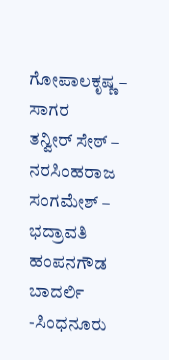ಗೋಪಾಲಕೃಷ್ಣ – ಸಾಗರ
ತನ್ವೀರ್ ಸೇಠ್ – ನರಸಿಂಹರಾಜ
ಸಂಗಮೇಶ್ – ಭದ್ರಾವತಿ
ಹಂಪನಗೌಡ ಬಾದರ್ಲಿ -ಸಿಂಧನೂರು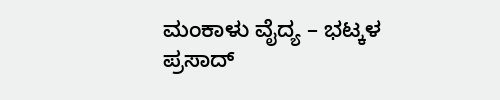ಮಂಕಾಳು ವೈದ್ಯ – ಭಟ್ಕಳ
ಪ್ರಸಾದ್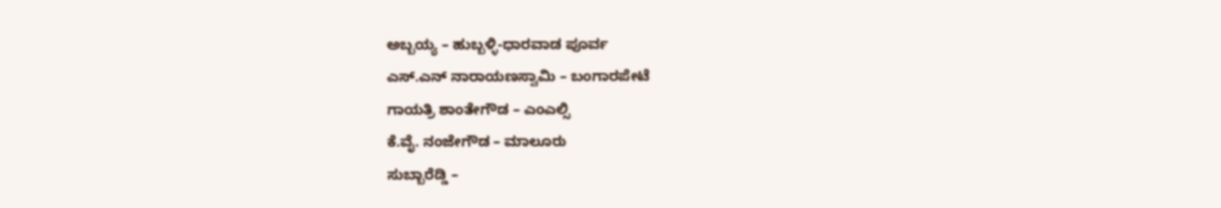ಅಬ್ಬಯ್ಯ – ಹುಬ್ಬಳ್ಳಿ-ಧಾರವಾಡ ಪೂರ್ವ
ಎಸ್.ಎನ್ ನಾರಾಯಣಸ್ವಾಮಿ – ಬಂಗಾರಪೇಟೆ
ಗಾಯತ್ರಿ ಶಾಂತೇಗೌಡ – ಎಂಎಲ್ಸಿ
ಕೆ.ವೈ. ನಂಜೇಗೌಡ – ಮಾಲೂರು
ಸುಬ್ಬಾರೆಡ್ಡಿ –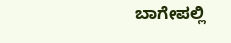ಬಾಗೇಪಲ್ಲಿ